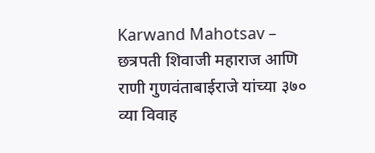Karwand Mahotsav – छत्रपती शिवाजी महाराज आणि राणी गुणवंताबाईराजे यांच्या ३७० व्या विवाह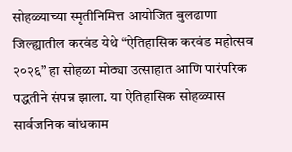सोहळ्याच्या स्मृतीनिमित्त आयोजित बुलढाणा जिल्ह्यातील करवंड येथे “ऐतिहासिक करवंड महोत्सव २०२६” हा सोहळा मोठ्या उत्साहात आणि पारंपरिक पद्धतीने संपन्न झाला. या ऐतिहासिक सोहळ्यास सार्वजनिक बांधकाम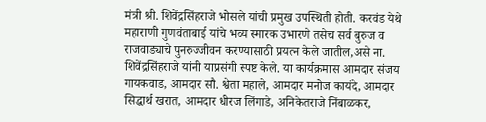मंत्री श्री. शिवेंद्रसिंहराजे भोसले यांची प्रमुख उपस्थिती होती. करवंड येथे महाराणी गुणवंताबाई यांचे भव्य स्मारक उभारणे तसेच सर्व बुरुज व राजवाड्याचे पुनरुज्जीवन करण्यासाठी प्रयत्न केले जातील,असे ना. शिवेंद्रसिंहराजे यांनी याप्रसंगी स्पष्ट केले. या कार्यक्रमास आमदार संजय गायकवाड, आमदार सौ. श्वेता महाले, आमदार मनोज कायंदे, आमदार सिद्धार्थ खरात, आमदार धीरज लिंगाडे, अनिकेतराजे निंबाळकर,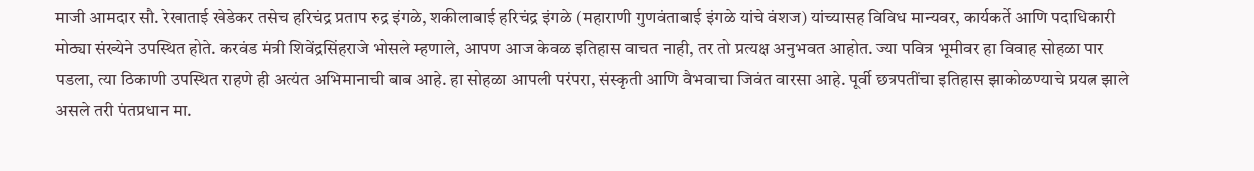माजी आमदार सौ. रेखाताई खेडेकर तसेच हरिचंद्र प्रताप रुद्र इंगळे, शकीलाबाई हरिचंद्र इंगळे (महाराणी गुणवंताबाई इंगळे यांचे वंशज) यांच्यासह विविध मान्यवर, कार्यकर्ते आणि पदाधिकारी मोठ्या संख्येने उपस्थित होते. करवंड मंत्री शिवेंद्रसिंहराजे भोसले म्हणाले, आपण आज केवळ इतिहास वाचत नाही, तर तो प्रत्यक्ष अनुभवत आहोत. ज्या पवित्र भूमीवर हा विवाह सोहळा पार पडला, त्या ठिकाणी उपस्थित राहणे ही अत्यंत अभिमानाची बाब आहे. हा सोहळा आपली परंपरा, संस्कृती आणि वैभवाचा जिवंत वारसा आहे. पूर्वी छत्रपतींचा इतिहास झाकोळण्याचे प्रयत्न झाले असले तरी पंतप्रधान मा.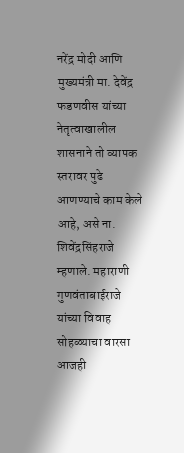नरेंद्र मोदी आणि मुख्यमंत्री मा. देवेंद्र फडणवीस यांच्या नेतृत्वाखालील शासनाने तो व्यापक स्तरावर पुढे आणण्याचे काम केले आहे, असे ना. शिवेंद्रसिंहराजे म्हणाले. महाराणी गुणवंताबाईराजे यांच्या विवाह सोहळ्याचा वारसा आजही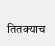तितक्याच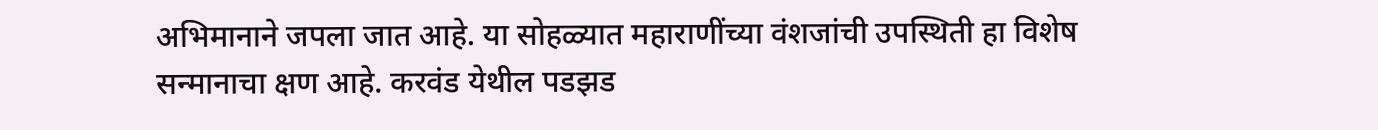अभिमानाने जपला जात आहे. या सोहळ्यात महाराणींच्या वंशजांची उपस्थिती हा विशेष सन्मानाचा क्षण आहे. करवंड येथील पडझड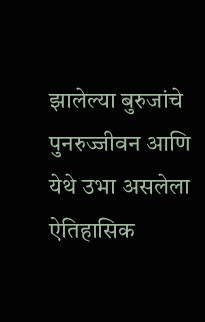झालेल्या बुरुजांचे पुनरुज्जीवन आणि येथे उभा असलेला ऐतिहासिक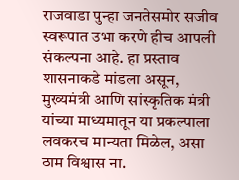राजवाडा पुन्हा जनतेसमोर सजीव स्वरूपात उभा करणे हीच आपली संकल्पना आहे. हा प्रस्ताव शासनाकडे मांडला असून, मुख्यमंत्री आणि सांस्कृतिक मंत्री यांच्या माध्यमातून या प्रकल्पाला लवकरच मान्यता मिळेल, असा ठाम विश्वास ना.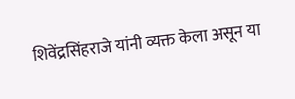शिवेंद्रसिंहराजे यांनी व्यक्त केला असून या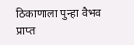ठिकाणाला पुन्हा वैभव प्राप्त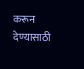करून देण्यासाठी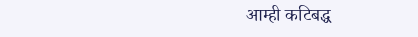आम्ही कटिबद्ध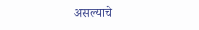असल्याचे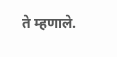ते म्हणाले.